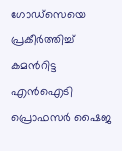ഗോഡ്സെയെ പ്രകീർത്തിച്ച് കമൻറിട്ട എൻഐടി പ്രൊഫസർ ഷൈജ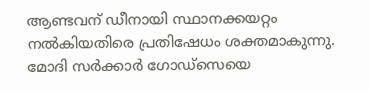ആണ്ടവന് ഡീനായി സ്ഥാനക്കയറ്റം നൽകിയതിരെ പ്രതിഷേധം ശക്തമാകുന്നു. മോദി സർക്കാർ ഗോഡ്സെയെ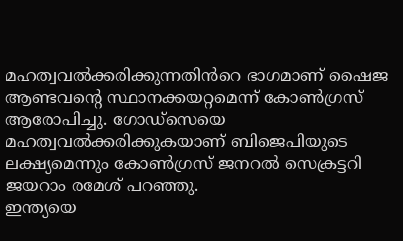മഹത്വവൽക്കരിക്കുന്നതിൻറെ ഭാഗമാണ് ഷൈജ ആണ്ടവന്റെ സ്ഥാനക്കയറ്റമെന്ന് കോൺഗ്രസ് ആരോപിച്ചു. ഗോഡ്സെയെ മഹത്വവൽക്കരിക്കുകയാണ് ബിജെപിയുടെ ലക്ഷ്യമെന്നും കോൺഗ്രസ് ജനറൽ സെക്രട്ടറി ജയറാം രമേശ് പറഞ്ഞു.
ഇന്ത്യയെ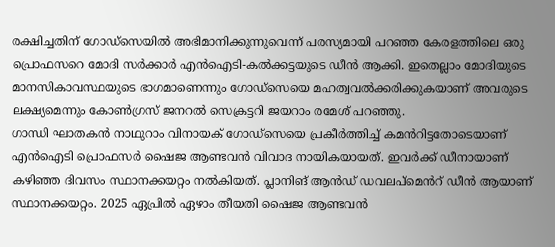രക്ഷിച്ചതിന് ഗോഡ്സെയിൽ അഭിമാനിക്കുന്നുവെന്ന് പരസ്യമായി പറഞ്ഞ കേരളത്തിലെ ഒരു പ്രൊഫസറെ മോദി സർക്കാർ എൻഐടി-കൽക്കട്ടയുടെ ഡീൻ ആക്കി. ഇതെല്ലാം മോദിയുടെ മാനസികാവസ്ഥയുടെ ഭാഗമാണെന്നും ഗോഡ്സെയെ മഹത്വവൽക്കരിക്കുകയാണ് അവരുടെ ലക്ഷ്യമെന്നും കോൺഗ്രസ് ജനറൽ സെക്രട്ടറി ജയറാം രമേശ് പറഞ്ഞു.
ഗാന്ധി ഘാതകൻ നാഥുറാം വിനായക് ഗോഡ്സെയെ പ്രകീർത്തിച്ച് കമൻറിട്ടതോടെയാണ് എൻഐടി പ്രൊഫസർ ഷൈജ ആണ്ടവൻ വിവാദ നായികയായത്. ഇവർക്ക് ഡീനായാണ് കഴിഞ്ഞ ദിവസം സ്ഥാനക്കയറ്റം നൽകിയത്. പ്ലാനിങ് ആൻഡ് ഡവലപ്മെൻറ് ഡീൻ ആയാണ് സ്ഥാനക്കയറ്റം. 2025 ഏപ്രിൽ ഏഴാം തീയതി ഷൈജ ആണ്ടവൻ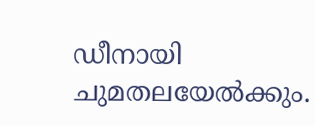ഡീനായി ചുമതലയേൽക്കും.